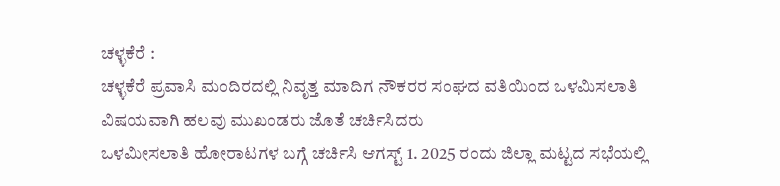ಚಳ್ಳಕೆರೆ :
ಚಳ್ಳಕೆರೆ ಪ್ರವಾಸಿ ಮಂದಿರದಲ್ಲಿ ನಿವೃತ್ತ ಮಾದಿಗ ನೌಕರರ ಸಂಘದ ವತಿಯಿಂದ ಒಳಮಿಸಲಾತಿ ವಿಷಯವಾಗಿ ಹಲವು ಮುಖಂಡರು ಜೊತೆ ಚರ್ಚಿಸಿದರು
ಒಳಮೀಸಲಾತಿ ಹೋರಾಟಗಳ ಬಗ್ಗೆ ಚರ್ಚಿಸಿ ಆಗಸ್ಟ್ 1. 2025 ರಂದು ಜಿಲ್ಲಾ ಮಟ್ಟದ ಸಭೆಯಲ್ಲಿ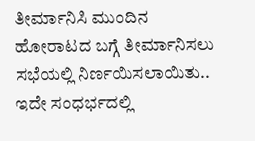ತೀರ್ಮಾನಿಸಿ ಮುಂದಿನ ಹೋರಾಟದ ಬಗ್ಗೆ ತೀರ್ಮಾನಿಸಲು ಸಭೆಯಲ್ಲಿ ನಿರ್ಣಯಿಸಲಾಯಿತು..
ಇದೇ ಸಂಧರ್ಭದಲ್ಲಿ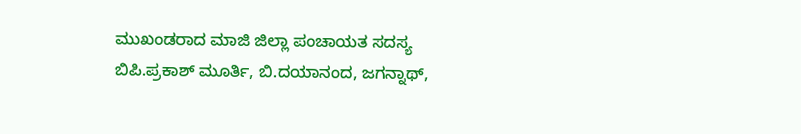ಮುಖಂಡರಾದ ಮಾಜಿ ಜಿಲ್ಲಾ ಪಂಚಾಯತ ಸದಸ್ಯ ಬಿಪಿ.ಪ್ರಕಾಶ್ ಮೂರ್ತಿ, ಬಿ.ದಯಾನಂದ, ಜಗನ್ನಾಥ್,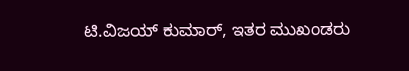ಟಿ.ವಿಜಯ್ ಕುಮಾರ್, ಇತರ ಮುಖಂಡರು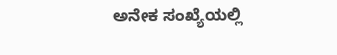ಅನೇಕ ಸಂಖ್ಯೆಯಲ್ಲಿ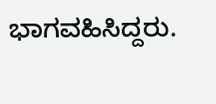ಭಾಗವಹಿಸಿದ್ದರು.